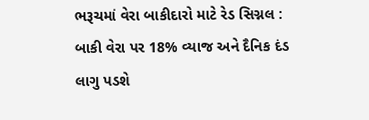ભરૂચમાં વેરા બાકીદારો માટે રેડ સિગ્નલ : બાકી વેરા પર 18% વ્યાજ અને દૈનિક દંડ લાગુ પડશે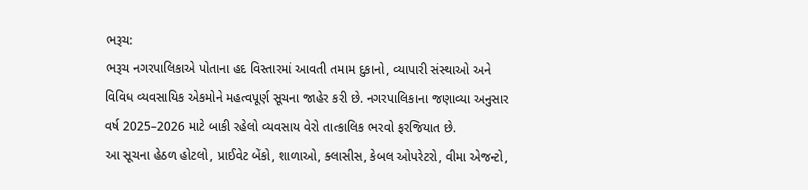ભરૂચ:
ભરૂચ નગરપાલિકાએ પોતાના હદ વિસ્તારમાં આવતી તમામ દુકાનો, વ્યાપારી સંસ્થાઓ અને વિવિધ વ્યવસાયિક એકમોને મહત્વપૂર્ણ સૂચના જાહેર કરી છે. નગરપાલિકાના જણાવ્યા અનુસાર વર્ષ 2025–2026 માટે બાકી રહેલો વ્યવસાય વેરો તાત્કાલિક ભરવો ફરજિયાત છે.
આ સૂચના હેઠળ હોટલો, પ્રાઈવેટ બેંકો, શાળાઓ, ક્લાસીસ, કેબલ ઓપરેટરો, વીમા એજન્ટો,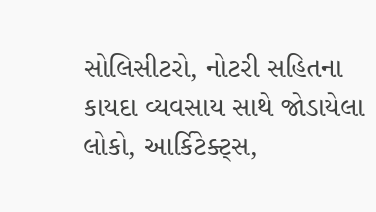સોલિસીટરો, નોટરી સહિતના કાયદા વ્યવસાય સાથે જોડાયેલા લોકો, આર્કિટેક્ટ્સ,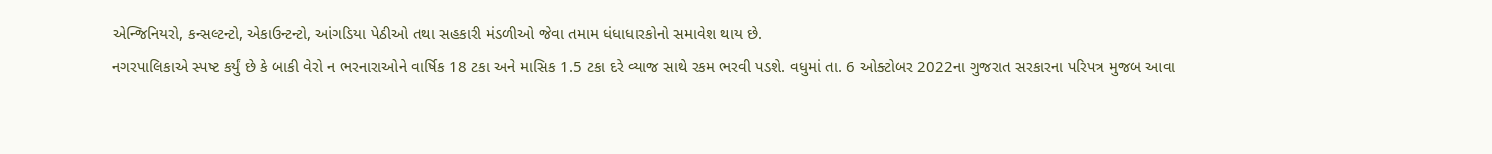એન્જિનિયરો, કન્સલ્ટન્ટો, એકાઉન્ટન્ટો, આંગડિયા પેઠીઓ તથા સહકારી મંડળીઓ જેવા તમામ ધંધાધારકોનો સમાવેશ થાય છે.
નગરપાલિકાએ સ્પષ્ટ કર્યું છે કે બાકી વેરો ન ભરનારાઓને વાર્ષિક 18 ટકા અને માસિક 1.5 ટકા દરે વ્યાજ સાથે રકમ ભરવી પડશે. વધુમાં તા. 6 ઓક્ટોબર 2022ના ગુજરાત સરકારના પરિપત્ર મુજબ આવા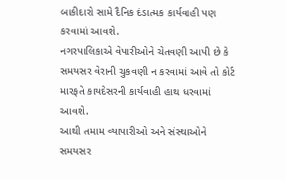બાકીદારો સામે દૈનિક દંડાત્મક કાર્યવાહી પણ કરવામાં આવશે.
નગરપાલિકાએ વેપારીઓને ચેતવણી આપી છે કે સમયસર વેરાની ચુકવણી ન કરવામાં આવે તો કોર્ટ મારફતે કાયદેસરની કાર્યવાહી હાથ ધરવામાં આવશે.
આથી તમામ વ્યાપારીઓ અને સંસ્થાઓને સમયસર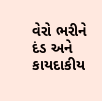વેરો ભરીને દંડ અને કાયદાકીય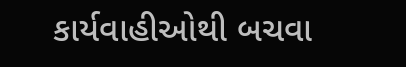કાર્યવાહીઓથી બચવા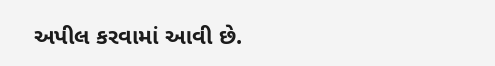અપીલ કરવામાં આવી છે.